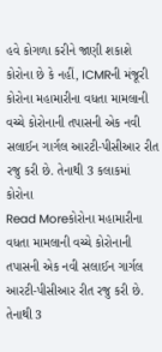હવે કોગળા કરીને જાણી શકાશે કોરોના છે કે નહીં, ICMRની મંજૂરી
કોરોના મહામારીના વધતા મામલાની વચ્ચે કોરોનાની તપાસની એક નવી સલાઈન ગાર્ગલ આરટી-પીસીઆર રીત રજુ કરી છે. તેનાથી 3 કલાકમાં કોરોના
Read Moreકોરોના મહામારીના વધતા મામલાની વચ્ચે કોરોનાની તપાસની એક નવી સલાઈન ગાર્ગલ આરટી-પીસીઆર રીત રજુ કરી છે. તેનાથી 3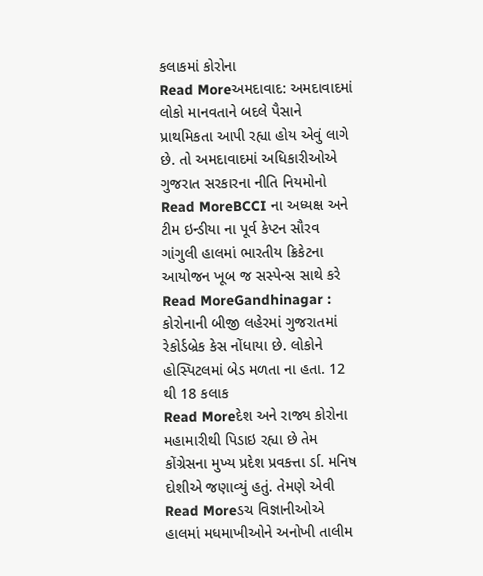કલાકમાં કોરોના
Read Moreઅમદાવાદ: અમદાવાદમાં લોકો માનવતાને બદલે પૈસાને પ્રાથમિકતા આપી રહ્યા હોય એવું લાગે છે. તો અમદાવાદમાં અધિકારીઓએ ગુજરાત સરકારના નીતિ નિયમોનો
Read MoreBCCI ના અધ્યક્ષ અને ટીમ ઇન્ડીયા ના પૂર્વ કેપ્ટન સૌરવ ગાંગુલી હાલમાં ભારતીય ક્રિકેટના આયોજન ખૂબ જ સસ્પેન્સ સાથે કરે
Read MoreGandhinagar : કોરોનાની બીજી લહેરમાં ગુજરાતમાં રેકોર્ડબ્રેક કેસ નોંધાયા છે. લોકોને હોસ્પિટલમાં બેડ મળતા ના હતા. 12 થી 18 કલાક
Read Moreદેશ અને રાજ્ય કોરોના મહામારીથી પિડાઇ રહ્યા છે તેમ કોંગ્રેસના મુખ્ય પ્રદેશ પ્રવકત્તા ર્ડા. મનિષ દોશીએ જણાવ્યું હતું. તેમણે એવી
Read Moreડચ વિજ્ઞાનીઓએ હાલમાં મધમાખીઓને અનોખી તાલીમ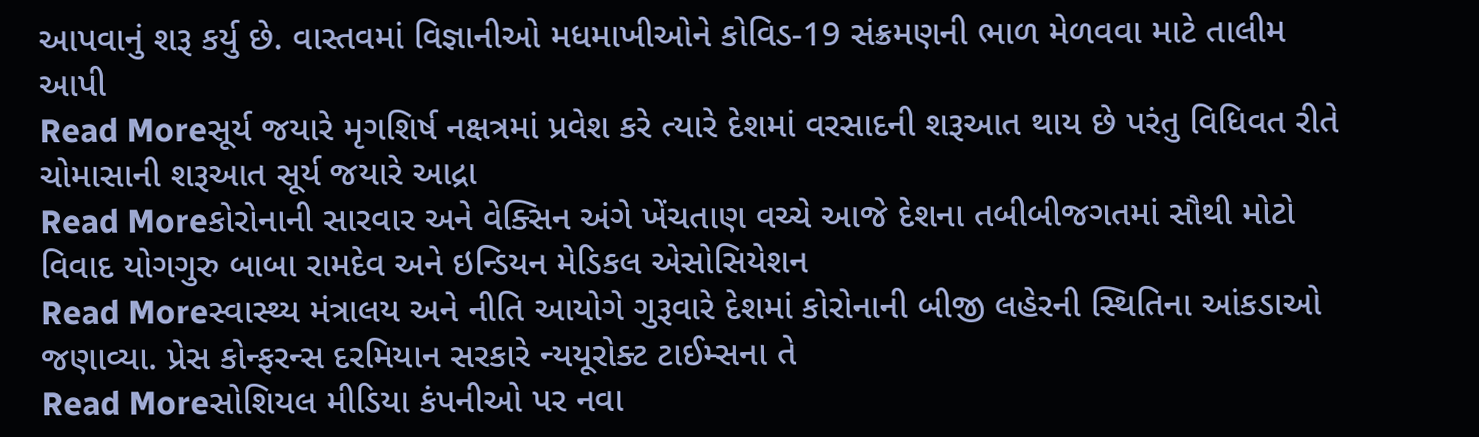આપવાનું શરૂ કર્યુ છે. વાસ્તવમાં વિજ્ઞાનીઓ મધમાખીઓને કોવિડ-19 સંક્રમણની ભાળ મેળવવા માટે તાલીમ આપી
Read Moreસૂર્ય જયારે મૃગશિર્ષ નક્ષત્રમાં પ્રવેશ કરે ત્યારે દેશમાં વરસાદની શરૂઆત થાય છે પરંતુ વિધિવત રીતે ચોમાસાની શરૂઆત સૂર્ય જયારે આદ્રા
Read Moreકોરોનાની સારવાર અને વેક્સિન અંગે ખેંચતાણ વચ્ચે આજે દેશના તબીબીજગતમાં સૌથી મોટો વિવાદ યોગગુરુ બાબા રામદેવ અને ઇન્ડિયન મેડિકલ એસોસિયેશન
Read Moreસ્વાસ્થ્ય મંત્રાલય અને નીતિ આયોગે ગુરૂવારે દેશમાં કોરોનાની બીજી લહેરની સ્થિતિના આંકડાઓ જણાવ્યા. પ્રેસ કોન્ફરન્સ દરમિયાન સરકારે ન્યયૂરોક્ટ ટાઈમ્સના તે
Read Moreસોશિયલ મીડિયા કંપનીઓ પર નવા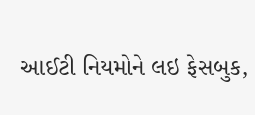આઈટી નિયમોને લઇ ફેસબુક,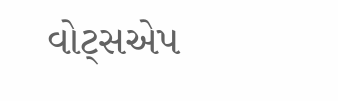વોટ્સએપ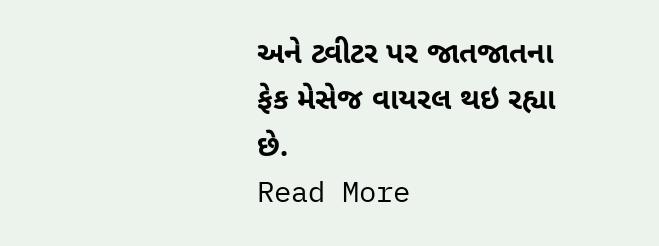અને ટ્વીટર પર જાતજાતના ફેક મેસેજ વાયરલ થઇ રહ્યા છે.
Read More